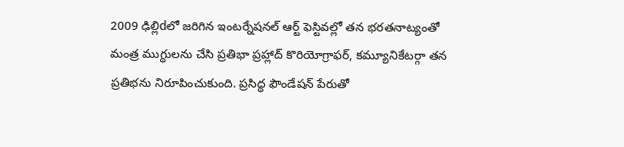2009 ఢిల్లిdలో జరిగిన ఇంటర్నేషనల్ ఆర్ట్ ఫెస్టివల్లో తన భరతనాట్యంతో మంత్ర ముగ్ధులను చేసి ప్రతిభా ప్రహ్లాద్ కొరియోగ్రాఫర్, కమ్యూనికేటర్గా తన ప్రతిభను నిరూపించుకుంది. ప్రసిద్ధ ఫౌండేషన్ పేరుతో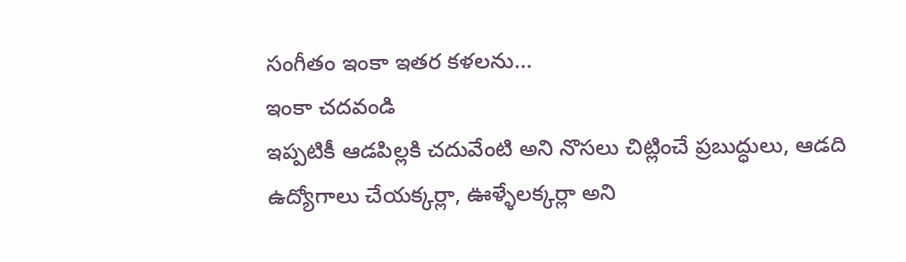సంగీతం ఇంకా ఇతర కళలను...
ఇంకా చదవండి
ఇప్పటికీ ఆడపిల్లకి చదువేంటి అని నొసలు చిట్లించే ప్రబుద్ధులు, ఆడది ఉద్యోగాలు చేయక్కర్లా, ఊళ్ళేలక్కర్లా అని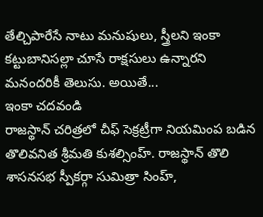తేల్చిపారేసే నాటు మనుషులు, స్త్రీలని ఇంకా కట్టుబానిసల్లా చూసే రాక్షసులు ఉన్నారని మనందరికీ తెలుసు. అయితే...
ఇంకా చదవండి
రాజస్థాన్ చరిత్రలో చీఫ్ సెక్రట్రీగా నియమింప బడిన తొలివనిత శ్రీమతి కుశల్సింహ్. రాజస్థాన్ తొలి శాసనసభ స్పీకర్గా సుమిత్రా సింహ్,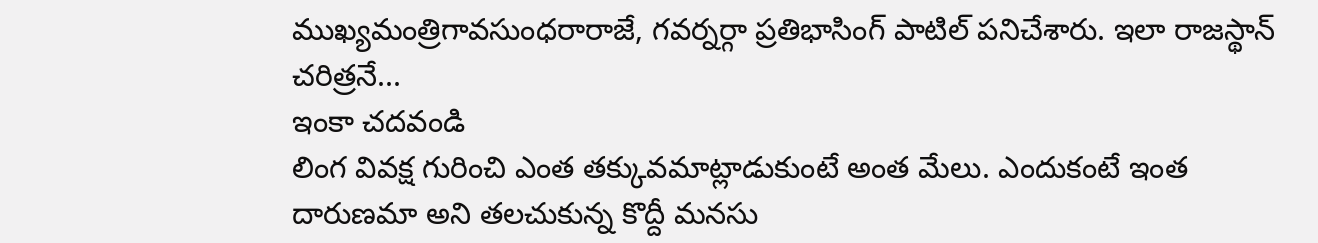ముఖ్యమంత్రిగావసుంధరారాజే, గవర్నర్గా ప్రతిభాసింగ్ పాటిల్ పనిచేశారు. ఇలా రాజస్థాన్ చరిత్రనే...
ఇంకా చదవండి
లింగ వివక్ష గురించి ఎంత తక్కువమాట్లాడుకుంటే అంత మేలు. ఎందుకంటే ఇంత దారుణమా అని తలచుకున్న కొద్దీ మనసు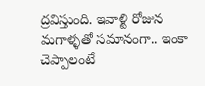ద్రవిస్తుంది. ఇవాళ్టి రోజున మగాళ్ళతో సమానంగా.. ఇంకా చెప్పాలంటే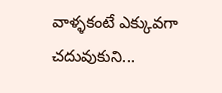వాళ్ళకంటే ఎక్కువగా చదువుకుని...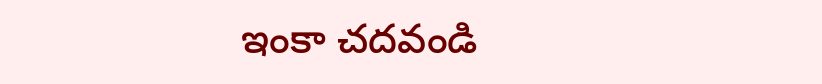ఇంకా చదవండి